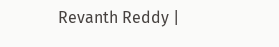Revanth Reddy |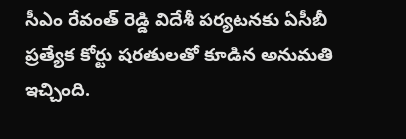సీఎం రేవంత్ రెడ్డి విదేశీ పర్యటనకు ఏసీబీ ప్రత్యేక కోర్టు షరతులతో కూడిన అనుమతి ఇచ్చింది.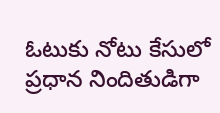ఓటుకు నోటు కేసులో ప్రధాన నిందితుడిగా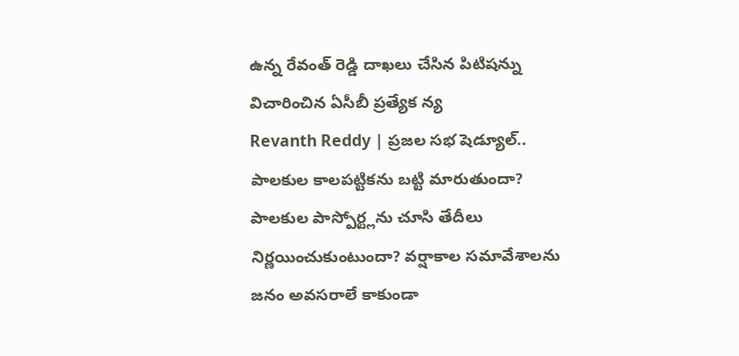ఉన్న రేవంత్ రెడ్డి దాఖలు చేసిన పిటిషన్ను విచారించిన ఏసీబీ ప్రత్యేక న్య
Revanth Reddy | ప్రజల సభ షెడ్యూల్.. పాలకుల కాలపట్టికను బట్టి మారుతుందా? పాలకుల పాస్పోర్ట్లను చూసి తేదీలు నిర్ణయించుకుంటుందా? వర్షాకాల సమావేశాలను జనం అవసరాలే కాకుండా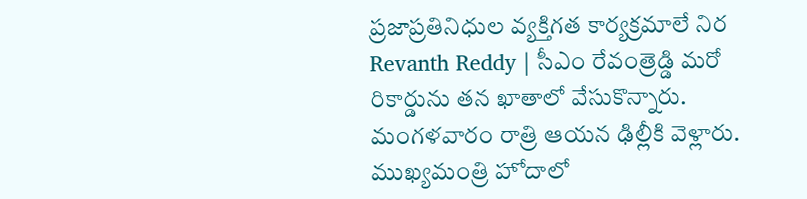ప్రజాప్రతినిధుల వ్యక్తిగత కార్యక్రమాలే నిర
Revanth Reddy | సీఎం రేవంత్రెడ్డి మరో రికార్డును తన ఖాతాలో వేసుకొన్నారు. మంగళవారం రాత్రి ఆయన ఢిల్లీకి వెళ్లారు. ముఖ్యమంత్రి హోదాలో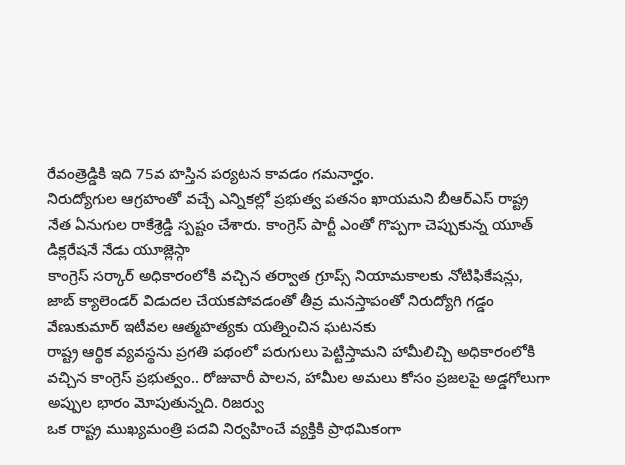రేవంత్రెడ్డికి ఇది 75వ హస్తిన పర్యటన కావడం గమనార్హం.
నిరుద్యోగుల ఆగ్రహంతో వచ్చే ఎన్నికల్లో ప్రభుత్వ పతనం ఖాయమని బీఆర్ఎస్ రాష్ట్ర నేత ఏనుగుల రాకేశ్రెడ్డి స్పష్టం చేశారు. కాంగ్రెస్ పార్టీ ఎంతో గొప్పగా చెప్పుకున్న యూత్ డిక్లరేషనే నేడు యూజ్లెస్గా
కాంగ్రెస్ సర్కార్ అధికారంలోకి వచ్చిన తర్వాత గ్రూప్స్ నియామకాలకు నోటిఫికేషన్లు, జాబ్ క్యాలెండర్ విడుదల చేయకపోవడంతో తీవ్ర మనస్తాపంతో నిరుద్యోగి గడ్డం వేణుకుమార్ ఇటీవల ఆత్మహత్యకు యత్నించిన ఘటనకు
రాష్ట్ర ఆర్థిక వ్యవస్థను ప్రగతి పథంలో పరుగులు పెట్టిస్తామని హామీలిచ్చి అధికారంలోకి వచ్చిన కాంగ్రెస్ ప్రభుత్వం.. రోజువారీ పాలన, హామీల అమలు కోసం ప్రజలపై అడ్డగోలుగా అప్పుల భారం మోపుతున్నది. రిజర్వు
ఒక రాష్ట్ర ముఖ్యమంత్రి పదవి నిర్వహించే వ్యక్తికి ప్రాథమికంగా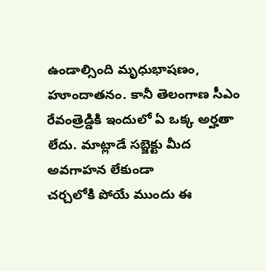ఉండాల్సింది మృధుభాషణం, హూందాతనం. కానీ తెలంగాణ సీఎం రేవంత్రెడ్డికి ఇందులో ఏ ఒక్క అర్హతా లేదు. మాట్లాడే సబ్జెక్టు మీద అవగాహన లేకుండా
చర్చలోకి పోయే ముందు ఈ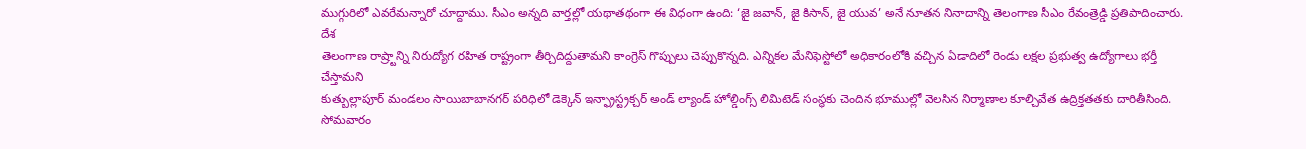ముగ్గురిలో ఎవరేమన్నారో చూద్దాము. సీఎం అన్నది వార్తల్లో యథాతథంగా ఈ విధంగా ఉంది: ‘జై జవాన్, జై కిసాన్, జై యువ’ అనే నూతన నినాదాన్ని తెలంగాణ సీఎం రేవంత్రెడ్డి ప్రతిపాదించారు. దేశ
తెలంగాణ రాష్ర్టాన్ని నిరుద్యోగ రహిత రాష్ట్రంగా తీర్చిదిద్దుతామని కాంగ్రెస్ గొప్పులు చెప్పుకొన్నది. ఎన్నికల మేనిఫెస్టోలో అధికారంలోకి వచ్చిన ఏడాదిలో రెండు లక్షల ప్రభుత్వ ఉద్యోగాలు భర్తీ చేస్తామని
కుత్బుల్లాపూర్ మండలం సాయిబాబానగర్ పరిధిలో డెక్కెన్ ఇన్ఫ్రాస్ట్రక్చర్ అండ్ ల్యాండ్ హోల్డింగ్స్ లిమిటెడ్ సంస్థకు చెందిన భూముల్లో వెలసిన నిర్మాణాల కూల్చివేత ఉద్రిక్తతతకు దారితీసింది. సోమవారం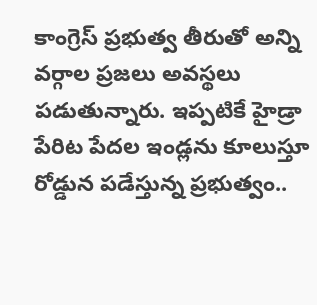కాంగ్రెస్ ప్రభుత్వ తీరుతో అన్ని వర్గాల ప్రజలు అవస్థలు పడుతున్నారు. ఇప్పటికే హైడ్రా పేరిట పేదల ఇండ్లను కూలుస్తూ రోడ్డున పడేస్తున్న ప్రభుత్వం..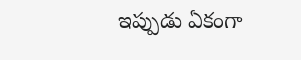ఇప్పుడు ఏకంగా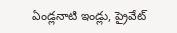ఏండ్లనాటి ఇండ్లు, ప్రైవేట్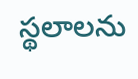స్థలాలను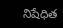నిషేధిత